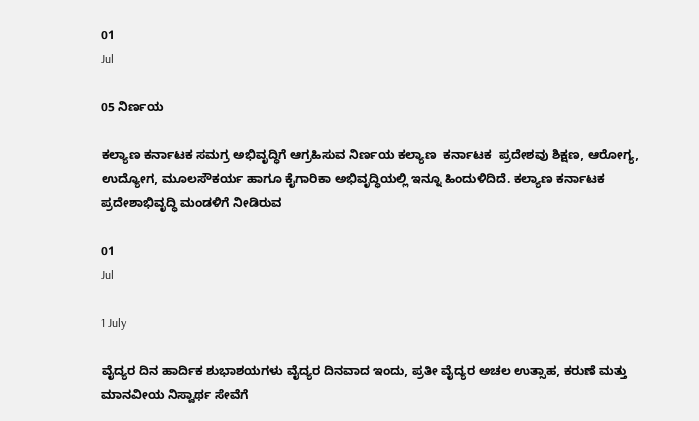01
Jul

05 ನಿರ್ಣಯ

ಕಲ್ಯಾಣ ಕರ್ನಾಟಕ ಸಮಗ್ರ ಅಭಿವೃದ್ಧಿಗೆ ಆಗ್ರಹಿಸುವ ನಿರ್ಣಯ ಕಲ್ಯಾಣ ‌ ಕರ್ನಾಟಕ ‌ ಪ್ರದೇಶವು ಶಿಕ್ಷಣ, ಆರೋಗ್ಯ, ಉದ್ಯೋಗ, ಮೂಲಸೌಕರ್ಯ ಹಾಗೂ ಕೈಗಾರಿಕಾ ಅಭಿವೃದ್ಧಿಯಲ್ಲಿ ಇನ್ನೂ ಹಿಂದುಳಿದಿದೆ. ಕಲ್ಯಾಣ ಕರ್ನಾಟಕ ಪ್ರದೇಶಾಭಿವೃದ್ಧಿ ಮಂಡಳಿಗೆ ನೀಡಿರುವ

01
Jul

1 July

ವೈದ್ಯರ ದಿನ ಹಾರ್ದಿಕ ಶುಭಾಶಯಗಳು ವೈದ್ಯರ ದಿನವಾದ ಇಂದು, ಪ್ರತೀ ವೈದ್ಯರ ಅಚಲ ಉತ್ಸಾಹ, ಕರುಣೆ ಮತ್ತು ಮಾನವೀಯ ನಿಸ್ವಾರ್ಥ ಸೇವೆಗೆ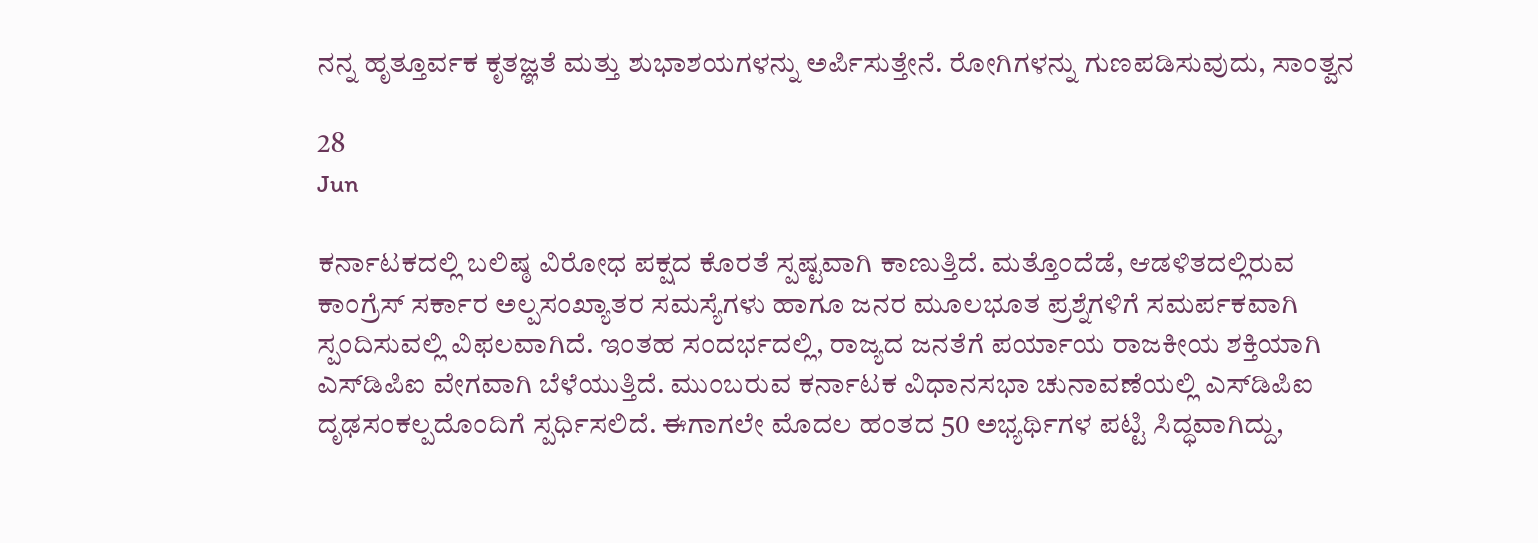ನನ್ನ ಹೃತ್ತೂರ್ವಕ ಕೃತಜ್ಞತೆ ಮತ್ತು ಶುಭಾಶಯಗಳನ್ನು ಅರ್ಪಿಸುತ್ತೇನೆ. ರೋಗಿಗಳನ್ನು ಗುಣಪಡಿಸುವುದು, ಸಾಂತ್ವನ

28
Jun

ಕರ್ನಾಟಕದಲ್ಲಿ ಬಲಿಷ್ಠ ವಿರೋಧ ಪಕ್ಷದ ಕೊರತೆ ಸ್ಪಷ್ಟವಾಗಿ ಕಾಣುತ್ತಿದೆ. ಮತ್ತೊಂದೆಡೆ, ಆಡಳಿತದಲ್ಲಿರುವ ಕಾಂಗ್ರೆಸ್ ಸರ್ಕಾರ ಅಲ್ಪಸಂಖ್ಯಾತರ ಸಮಸ್ಯೆಗಳು ಹಾಗೂ ಜನರ ಮೂಲಭೂತ ಪ್ರಶ್ನೆಗಳಿಗೆ ಸಮರ್ಪಕವಾಗಿ ಸ್ಪಂದಿಸುವಲ್ಲಿ ವಿಫಲವಾಗಿದೆ. ಇಂತಹ ಸಂದರ್ಭದಲ್ಲಿ, ರಾಜ್ಯದ ಜನತೆಗೆ ಪರ್ಯಾಯ ರಾಜಕೀಯ ಶಕ್ತಿಯಾಗಿ ಎಸ್‌ಡಿಪಿಐ ವೇಗವಾಗಿ ಬೆಳೆಯುತ್ತಿದೆ. ಮುಂಬರುವ ಕರ್ನಾಟಕ ವಿಧಾನಸಭಾ ಚುನಾವಣೆಯಲ್ಲಿ ಎಸ್‌ಡಿಪಿಐ ದೃಢಸಂಕಲ್ಪದೊಂದಿಗೆ ಸ್ಪರ್ಧಿಸಲಿದೆ. ಈಗಾಗಲೇ ಮೊದಲ ಹಂತದ 50 ಅಭ್ಯರ್ಥಿಗಳ ಪಟ್ಟಿ ಸಿದ್ಧವಾಗಿದ್ದು,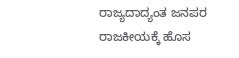ರಾಜ್ಯದಾದ್ಯಂತ ಜನಪರ ರಾಜಕೀಯಕ್ಕೆ ಹೊಸ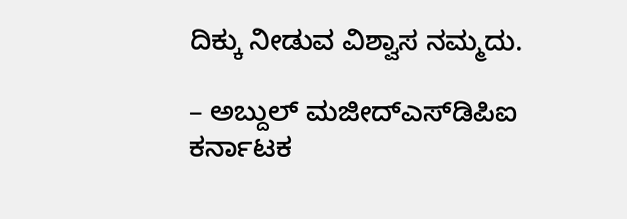ದಿಕ್ಕು ನೀಡುವ ವಿಶ್ವಾಸ ನಮ್ಮದು.

– ಅಬ್ದುಲ್ ಮಜೀದ್ಎಸ್‌ಡಿಪಿಐ ಕರ್ನಾಟಕ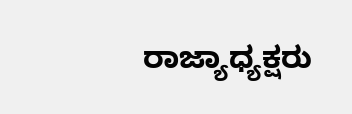ರಾಜ್ಯಾಧ್ಯಕ್ಷರು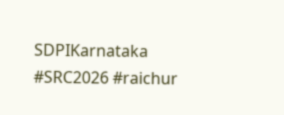SDPIKarnataka #SRC2026 #raichur